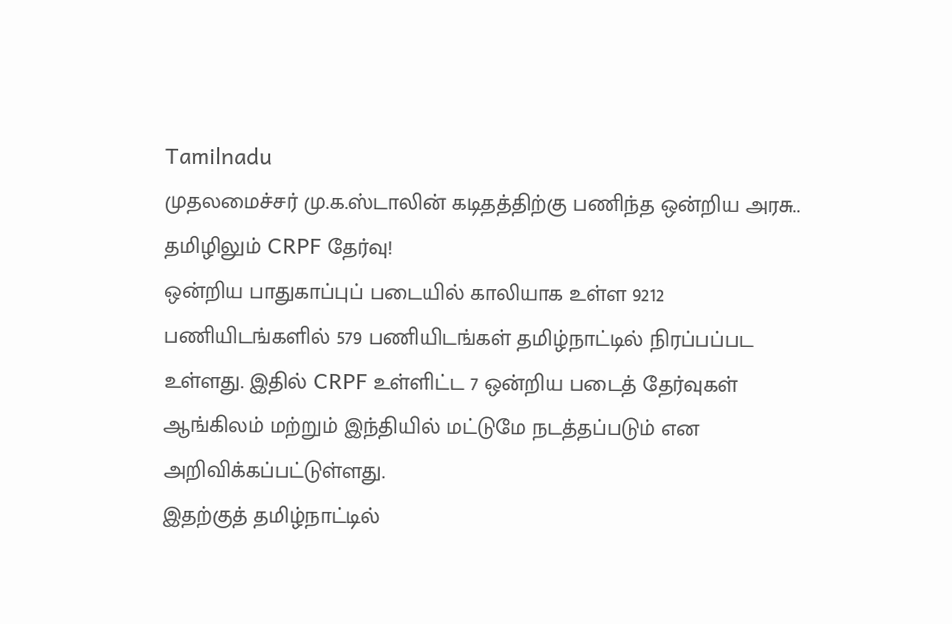Tamilnadu
முதலமைச்சர் மு.க.ஸ்டாலின் கடிதத்திற்கு பணிந்த ஒன்றிய அரசு.. தமிழிலும் CRPF தேர்வு!
ஒன்றிய பாதுகாப்புப் படையில் காலியாக உள்ள 9212 பணியிடங்களில் 579 பணியிடங்கள் தமிழ்நாட்டில் நிரப்பப்பட உள்ளது. இதில் CRPF உள்ளிட்ட 7 ஒன்றிய படைத் தேர்வுகள் ஆங்கிலம் மற்றும் இந்தியில் மட்டுமே நடத்தப்படும் என அறிவிக்கப்பட்டுள்ளது.
இதற்குத் தமிழ்நாட்டில்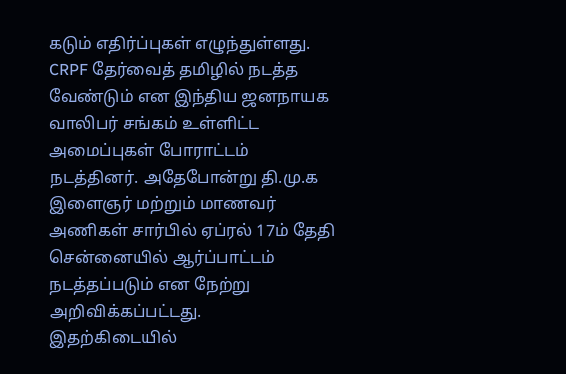கடும் எதிர்ப்புகள் எழுந்துள்ளது. CRPF தேர்வைத் தமிழில் நடத்த வேண்டும் என இந்திய ஜனநாயக வாலிபர் சங்கம் உள்ளிட்ட அமைப்புகள் போராட்டம் நடத்தினர். அதேபோன்று தி.மு.க இளைஞர் மற்றும் மாணவர் அணிகள் சார்பில் ஏப்ரல் 17ம் தேதி சென்னையில் ஆர்ப்பாட்டம் நடத்தப்படும் என நேற்று அறிவிக்கப்பட்டது.
இதற்கிடையில்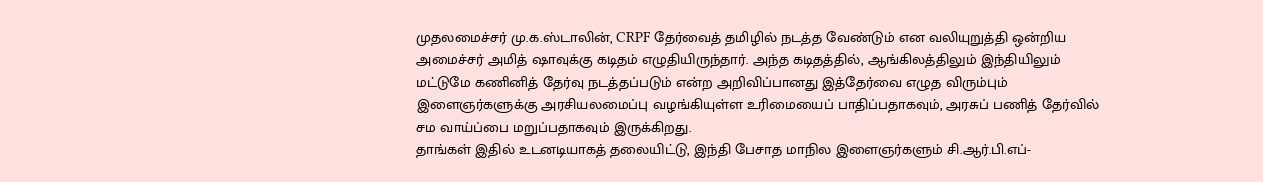முதலமைச்சர் மு.க.ஸ்டாலின், CRPF தேர்வைத் தமிழில் நடத்த வேண்டும் என வலியுறுத்தி ஒன்றிய அமைச்சர் அமித் ஷாவுக்கு கடிதம் எழுதியிருந்தார். அந்த கடிதத்தில், ஆங்கிலத்திலும் இந்தியிலும் மட்டுமே கணினித் தேர்வு நடத்தப்படும் என்ற அறிவிப்பானது இத்தேர்வை எழுத விரும்பும் இளைஞர்களுக்கு அரசியலமைப்பு வழங்கியுள்ள உரிமையைப் பாதிப்பதாகவும், அரசுப் பணித் தேர்வில் சம வாய்ப்பை மறுப்பதாகவும் இருக்கிறது.
தாங்கள் இதில் உடனடியாகத் தலையிட்டு, இந்தி பேசாத மாநில இளைஞர்களும் சி.ஆர்.பி.எப்-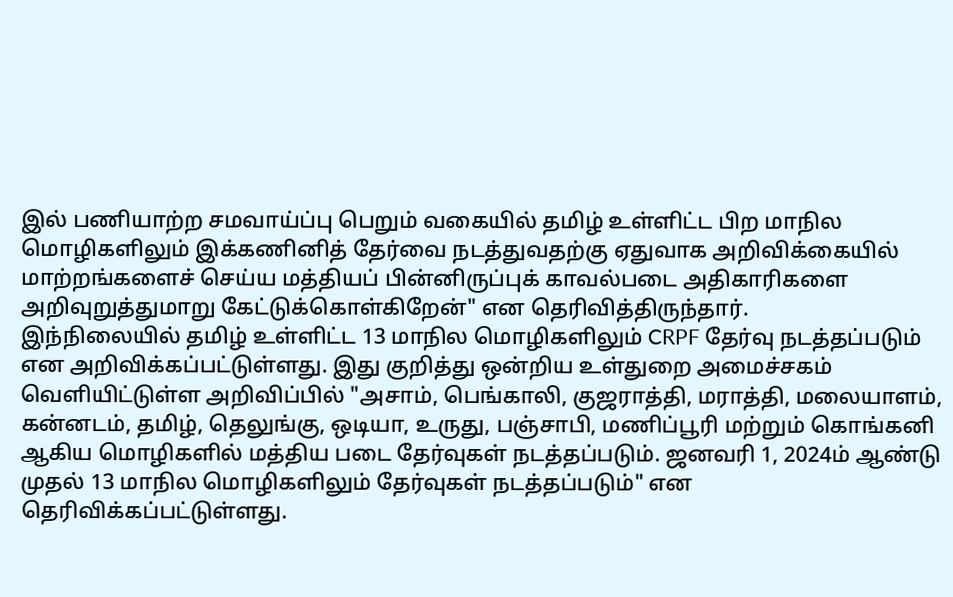இல் பணியாற்ற சமவாய்ப்பு பெறும் வகையில் தமிழ் உள்ளிட்ட பிற மாநில மொழிகளிலும் இக்கணினித் தேர்வை நடத்துவதற்கு ஏதுவாக அறிவிக்கையில் மாற்றங்களைச் செய்ய மத்தியப் பின்னிருப்புக் காவல்படை அதிகாரிகளை அறிவுறுத்துமாறு கேட்டுக்கொள்கிறேன்" என தெரிவித்திருந்தார்.
இந்நிலையில் தமிழ் உள்ளிட்ட 13 மாநில மொழிகளிலும் CRPF தேர்வு நடத்தப்படும் என அறிவிக்கப்பட்டுள்ளது. இது குறித்து ஒன்றிய உள்துறை அமைச்சகம் வெளியிட்டுள்ள அறிவிப்பில் "அசாம், பெங்காலி, குஜராத்தி, மராத்தி, மலையாளம், கன்னடம், தமிழ், தெலுங்கு, ஒடியா, உருது, பஞ்சாபி, மணிப்பூரி மற்றும் கொங்கனி ஆகிய மொழிகளில் மத்திய படை தேர்வுகள் நடத்தப்படும். ஜனவரி 1, 2024ம் ஆண்டு முதல் 13 மாநில மொழிகளிலும் தேர்வுகள் நடத்தப்படும்" என தெரிவிக்கப்பட்டுள்ளது.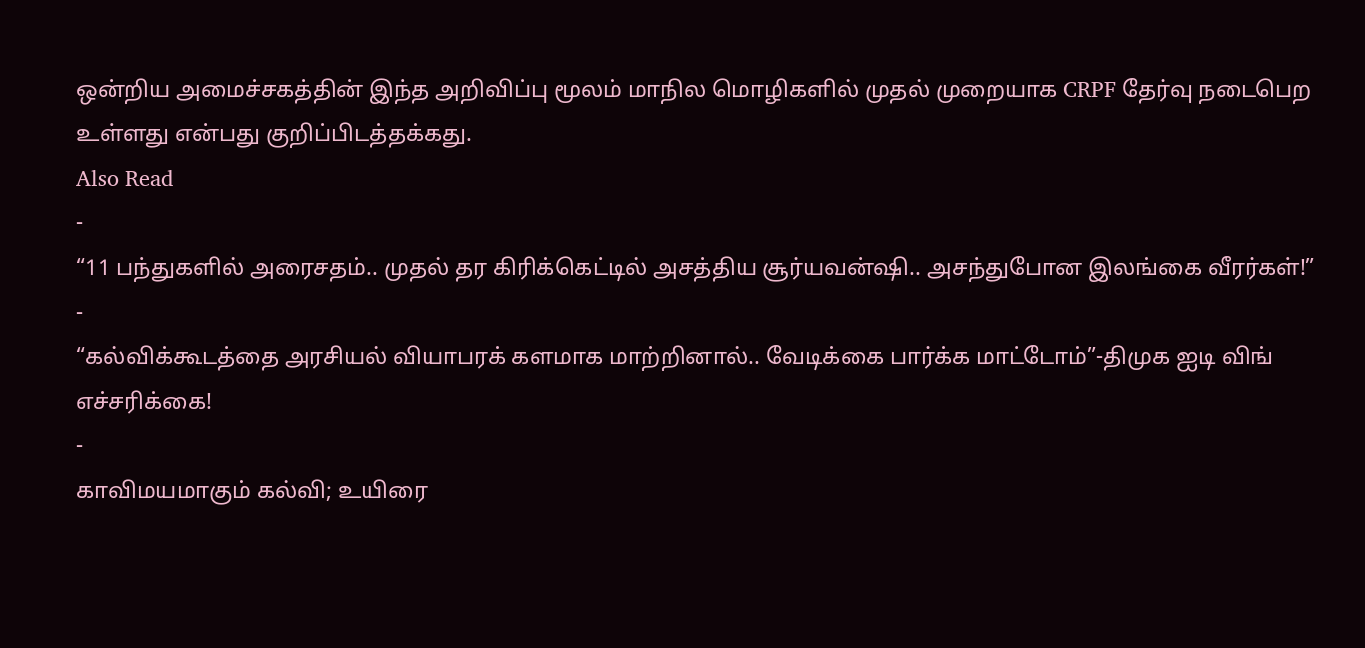ஒன்றிய அமைச்சகத்தின் இந்த அறிவிப்பு மூலம் மாநில மொழிகளில் முதல் முறையாக CRPF தேர்வு நடைபெற உள்ளது என்பது குறிப்பிடத்தக்கது.
Also Read
-
“11 பந்துகளில் அரைசதம்.. முதல் தர கிரிக்கெட்டில் அசத்திய சூர்யவன்ஷி.. அசந்துபோன இலங்கை வீரர்கள்!”
-
“கல்விக்கூடத்தை அரசியல் வியாபரக் களமாக மாற்றினால்.. வேடிக்கை பார்க்க மாட்டோம்”-திமுக ஐடி விங் எச்சரிக்கை!
-
காவிமயமாகும் கல்வி; உயிரை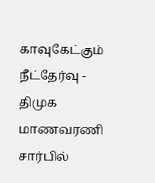காவுகேட்கும் நீட்தேர்வு - திமுக மாணவரணி சார்பில்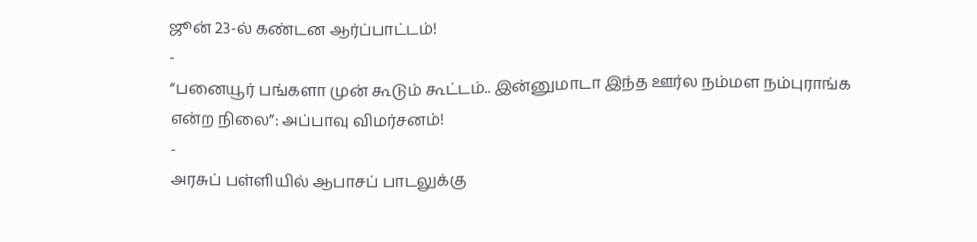ஜூன் 23-ல் கண்டன ஆர்ப்பாட்டம்!
-
“பனையூர் பங்களா முன் கூடும் கூட்டம்.. இன்னுமாடா இந்த ஊர்ல நம்மள நம்புராங்க என்ற நிலை”: அப்பாவு விமர்சனம்!
-
அரசுப் பள்ளியில் ஆபாசப் பாடலுக்கு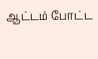ஆட்டம் போட்ட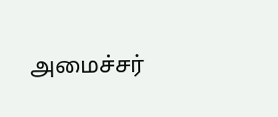அமைச்சர்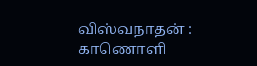விஸ்வநாதன் : காணொளி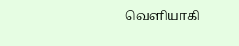வெளியாகி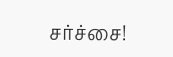சர்ச்சை!